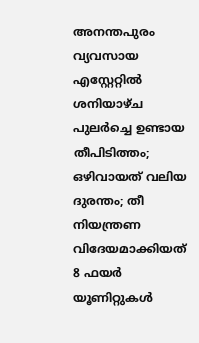അനന്തപുരം വ്യവസായ എസ്റ്റേറ്റിൽ ശനിയാഴ്ച പുലർച്ചെ ഉണ്ടായ തീപിടിത്തം; ഒഴിവായത് വലിയ ദുരന്തം; തീ നിയന്ത്രണ വിദേയമാക്കിയത് 8 ഫയർ യൂണിറ്റുകൾ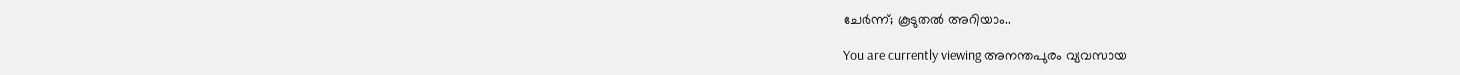ചേർന്ന്; കൂടുതൽ അറിയാം..

You are currently viewing അനന്തപുരം വ്യവസായ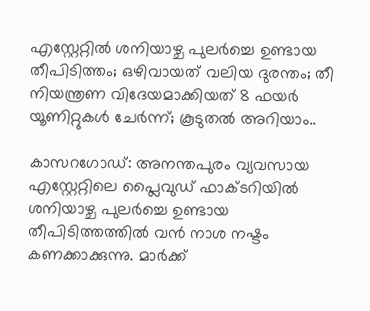എസ്റ്റേറ്റിൽ ശനിയാഴ്ച പുലർച്ചെ ഉണ്ടായ തീപിടിത്തം; ഒഴിവായത് വലിയ ദുരന്തം; തീ നിയന്ത്രണ വിദേയമാക്കിയത് 8 ഫയർ യൂണിറ്റുകൾ ചേർന്ന്; കൂടുതൽ അറിയാം..

കാസറഗോഡ്: അനന്തപുരം വ്യവസായ എസ്റ്റേറ്റിലെ പ്ലൈവുഡ് ഫാക്ടറിയിൽ ശനിയാഴ്ച പുലർച്ചെ ഉണ്ടായ തീപിടിത്തത്തിൽ വൻ നാശ നഷ്ടം കണക്കാക്കുന്നു. മാർക്ക്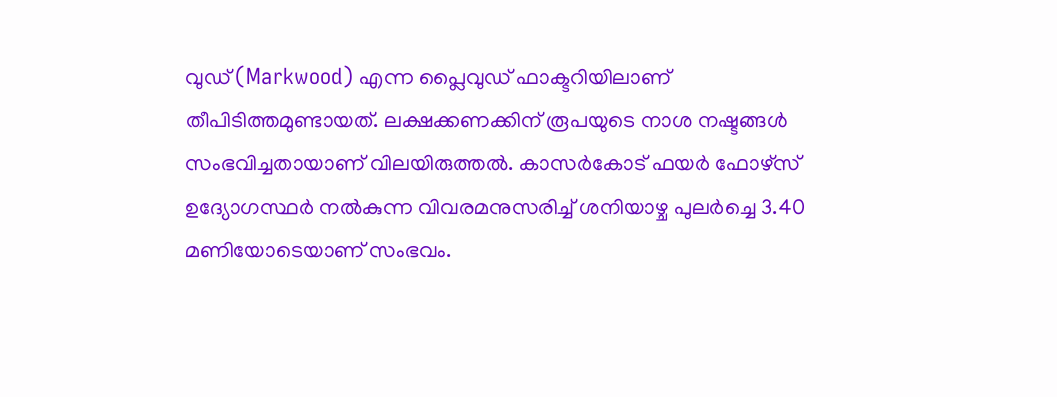വുഡ് (Markwood) എന്ന പ്ലൈവുഡ് ഫാക്ടറിയിലാണ് തീപിടിത്തമുണ്ടായത്. ലക്ഷക്കണക്കിന് രൂപയുടെ നാശ നഷ്ടങ്ങൾ സംഭവിച്ചതായാണ് വിലയിരുത്തൽ. കാസർകോട് ഫയർ ഫോഴ്സ് ഉദ്യോഗസ്ഥർ നൽകുന്ന വിവരമനുസരിച്ച് ശനിയാഴ്ച പുലർച്ചെ 3.40 മണിയോടെയാണ് സംഭവം.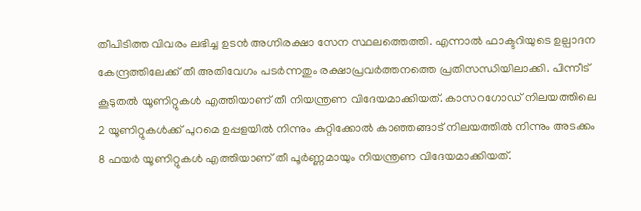തീപിടിത്ത വിവരം ലഭിച്ച ഉടൻ അഗ്നിരക്ഷാ സേന സ്ഥലത്തെത്തി. എന്നാൽ ഫാക്ടറിയുടെ ഉല്പാദന കേന്ദ്രത്തിലേക്ക് തീ അതിവേഗം പടർന്നതും രക്ഷാപ്രവർത്തനത്തെ പ്രതിസന്ധിയിലാക്കി. പിന്നീട് കൂടുതൽ യൂണിറ്റുകൾ എത്തിയാണ് തീ നിയന്ത്രണ വിദേയമാക്കിയത്. കാസറഗോഡ് നിലയത്തിലെ 2 യൂണിറ്റുകൾക്ക് പുറമെ ഉപ്പളയിൽ നിന്നും കുറ്റിക്കോൽ കാഞ്ഞങ്ങാട് നിലയത്തിൽ നിന്നും അടക്കം 8 ഫയർ യൂണിറ്റുകൾ എത്തിയാണ് തീ പൂർണ്ണമായും നിയന്ത്രണ വിദേയമാക്കിയത്.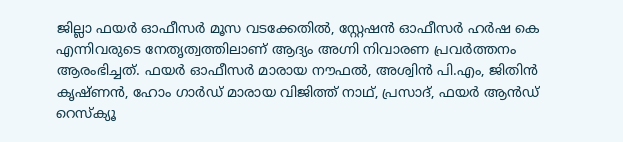ജില്ലാ ഫയർ ഓഫീസർ മൂസ വടക്കേതിൽ, സ്റ്റേഷൻ ഓഫീസർ ഹർഷ കെ എന്നിവരുടെ നേതൃത്വത്തിലാണ് ആദ്യം അഗ്നി നിവാരണ പ്രവർത്തനം ആരംഭിച്ചത്. ഫയർ ഓഫീസർ മാരായ നൗഫൽ, അശ്വിൻ പി.എം, ജിതിൻ കൃഷ്ണൻ, ഹോം ഗാർഡ് മാരായ വിജിത്ത് നാഥ്, പ്രസാദ്, ഫയർ ആൻഡ് റെസ്ക്യൂ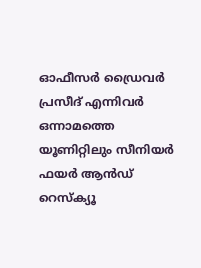ഓഫീസർ ഡ്രൈവർ പ്രസീദ് എന്നിവർ ഒന്നാമത്തെ യൂണിറ്റിലും സീനിയർ ഫയർ ആൻഡ് റെസ്ക്യൂ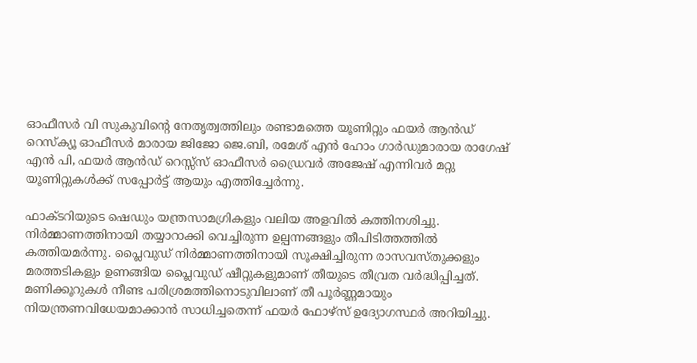ഓഫീസർ വി സുകുവിൻ്റെ നേതൃത്വത്തിലും രണ്ടാമത്തെ യൂണിറ്റും ഫയർ ആൻഡ് റെസ്ക്യൂ ഓഫീസർ മാരായ ജിജോ ജെ.ബി, രമേശ്‌ എൻ ഹോം ഗാർഡുമാരായ രാഗേഷ് എൻ പി, ഫയർ ആൻഡ് റെസ്സ്സ് ഓഫീസർ ഡ്രൈവർ അജേഷ് എന്നിവർ മറ്റു യൂണിറ്റുകൾക്ക് സപ്പോർട്ട് ആയും എത്തിച്ചേർന്നു.

ഫാക്ടറിയുടെ ഷെഡും യന്ത്രസാമഗ്രികളും വലിയ അളവിൽ കത്തിനശിച്ചു. നിർമ്മാണത്തിനായി തയ്യാറാക്കി വെച്ചിരുന്ന ഉല്പന്നങ്ങളും തീപിടിത്തത്തിൽ കത്തിയമർന്നു. പ്ലൈവുഡ് നിർമ്മാണത്തിനായി സൂക്ഷിച്ചിരുന്ന രാസവസ്തുക്കളും മരത്തടികളും ഉണങ്ങിയ പ്ലൈവുഡ് ഷീറ്റുകളുമാണ് തീയുടെ തീവ്രത വർദ്ധിപ്പിച്ചത്. മണിക്കൂറുകൾ നീണ്ട പരിശ്രമത്തിനൊടുവിലാണ് തീ പൂർണ്ണമായും നിയന്ത്രണവിധേയമാക്കാൻ സാധിച്ചതെന്ന് ഫയർ ഫോഴ്‌സ് ഉദ്യോഗസ്ഥർ അറിയിച്ചു.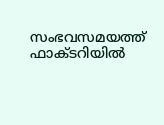സംഭവസമയത്ത് ഫാക്ടറിയിൽ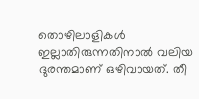തൊഴിലാളികൾ ഇല്ലാതിരുന്നതിനാൽ വലിയ ദുരന്തമാണ് ഒഴിവായത്. തീ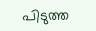പിടുത്ത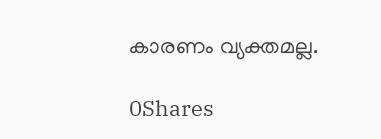കാരണം വ്യക്തമല്ല.

0Shares